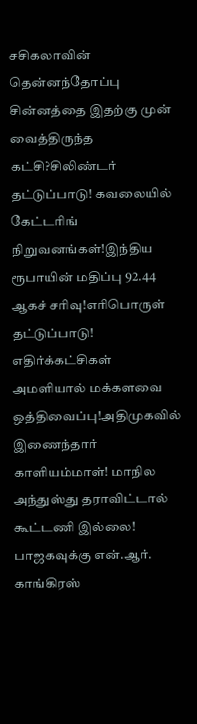சசிகலாவின் தென்னந்தோப்பு சின்னத்தை இதற்கு முன் வைத்திருந்த கட்சி?சிலிண்டர் தட்டுப்பாடு! கவலையில் கேட்டரிங் நிறுவனங்கள்!இந்திய ரூபாயின் மதிப்பு 92.44 ஆகச் சரிவு!எரிபொருள் தட்டுப்பாடு! எதிர்க்கட்சிகள் அமளியால் மக்களவை ஒத்திவைப்பு!அதிமுகவில் இணைந்தார் காளியம்மாள்! மாநில அந்துஸ்து தராவிட்டால் கூட்டணி இல்லை! பாஜகவுக்கு என்.ஆர். காங்கிரஸ்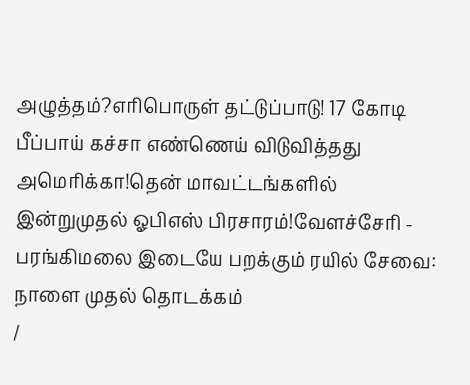அழுத்தம்?எரிபொருள் தட்டுப்பாடு! 17 கோடி பீப்பாய் கச்சா எண்ணெய் விடுவித்தது அமெரிக்கா!தென் மாவட்டங்களில் இன்றுமுதல் ஓபிஎஸ் பிரசாரம்!வேளச்சேரி - பரங்கிமலை இடையே பறக்கும் ரயில் சேவை: நாளை முதல் தொடக்கம்
/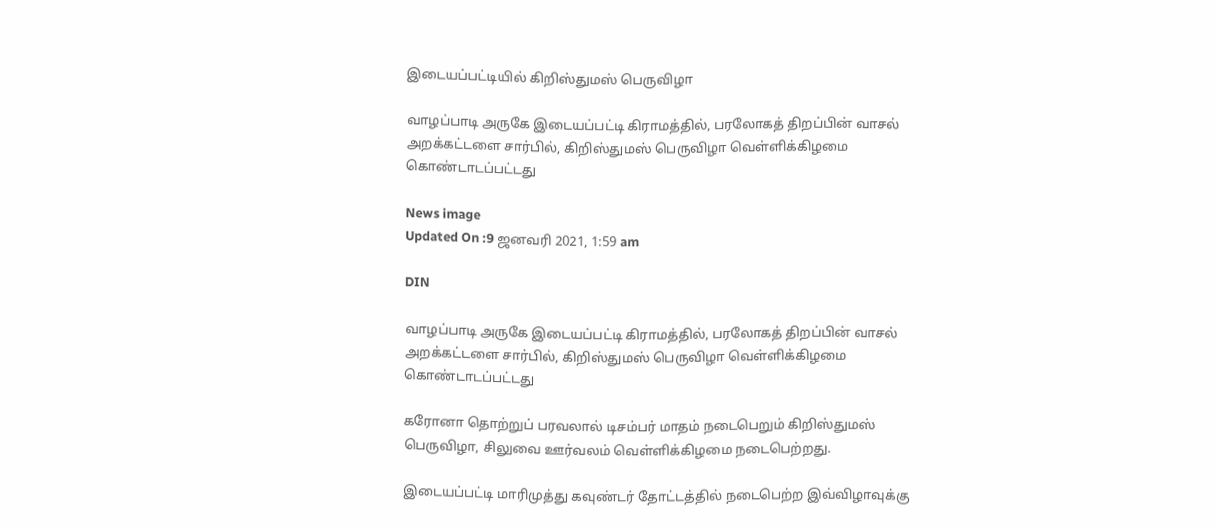இடையப்பட்டியில் கிறிஸ்துமஸ் பெருவிழா

வாழப்பாடி அருகே இடையப்பட்டி கிராமத்தில், பரலோகத் திறப்பின் வாசல் அறக்கட்டளை சார்பில், கிறிஸ்துமஸ் பெருவிழா வெள்ளிக்கிழமை கொண்டாடப்பட்டது

News image
Updated On :9 ஜனவரி 2021, 1:59 am

DIN

வாழப்பாடி அருகே இடையப்பட்டி கிராமத்தில், பரலோகத் திறப்பின் வாசல் அறக்கட்டளை சார்பில், கிறிஸ்துமஸ் பெருவிழா வெள்ளிக்கிழமை கொண்டாடப்பட்டது

கரோனா தொற்றுப் பரவலால் டிசம்பர் மாதம் நடைபெறும் கிறிஸ்துமஸ் பெருவிழா, சிலுவை ஊர்வலம் வெள்ளிக்கிழமை நடைபெற்றது.

இடையப்பட்டி மாரிமுத்து கவுண்டர் தோட்டத்தில் நடைபெற்ற இவ்விழாவுக்கு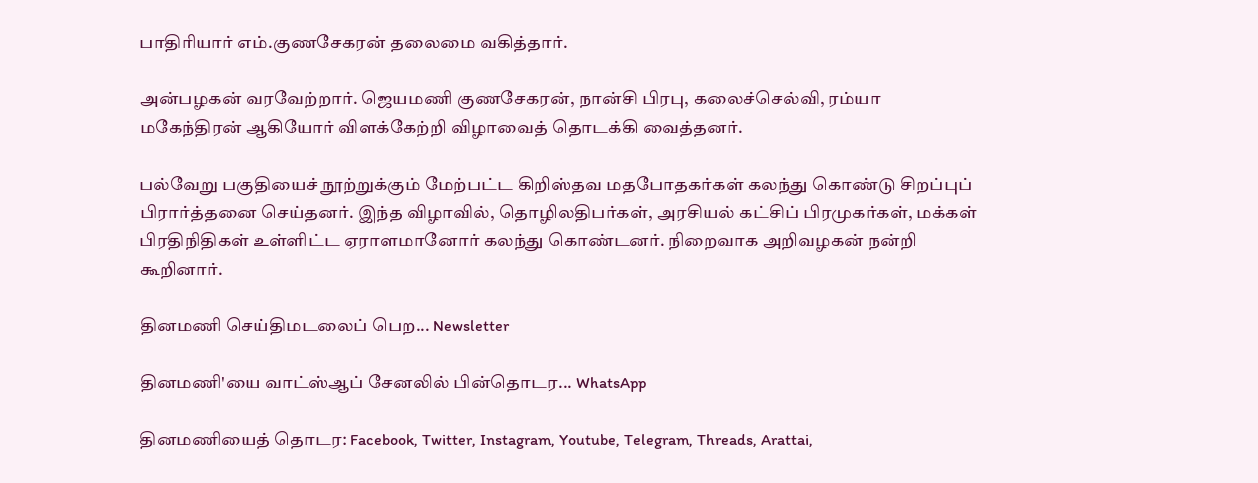பாதிரியார் எம்.குணசேகரன் தலைமை வகித்தார்.

அன்பழகன் வரவேற்றார். ஜெயமணி குணசேகரன், நான்சி பிரபு, கலைச்செல்வி, ரம்யா மகேந்திரன் ஆகியோர் விளக்கேற்றி விழாவைத் தொடக்கி வைத்தனர்.

பல்வேறு பகுதியைச் நூற்றுக்கும் மேற்பட்ட கிறிஸ்தவ மதபோதகர்கள் கலந்து கொண்டு சிறப்புப் பிரார்த்தனை செய்தனர். இந்த விழாவில், தொழிலதிபர்கள், அரசியல் கட்சிப் பிரமுகர்கள், மக்கள் பிரதிநிதிகள் உள்ளிட்ட ஏராளமானோர் கலந்து கொண்டனர். நிறைவாக அறிவழகன் நன்றி கூறினார்.

தினமணி செய்திமடலைப் பெற... Newsletter

தினமணி'யை வாட்ஸ்ஆப் சேனலில் பின்தொடர... WhatsApp

தினமணியைத் தொடர: Facebook, Twitter, Instagram, Youtube, Telegram, Threads, Arattai,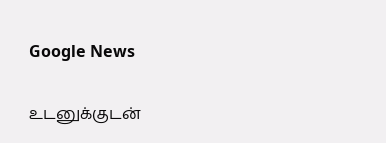Google News

உடனுக்குடன்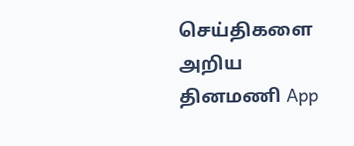செய்திகளை அறிய தினமணி App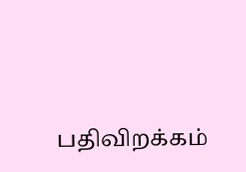பதிவிறக்கம்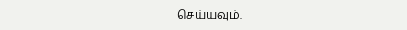செய்யவும்.